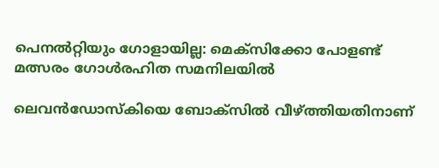പെനൽറ്റിയും ഗോളായില്ല: മെക്‌സിക്കോ പോളണ്ട് മത്സരം ഗോൾരഹിത സമനിലയിൽ

ലെവൻഡോസ്‌കിയെ ബോക്‌സിൽ വീഴ്ത്തിയതിനാണ്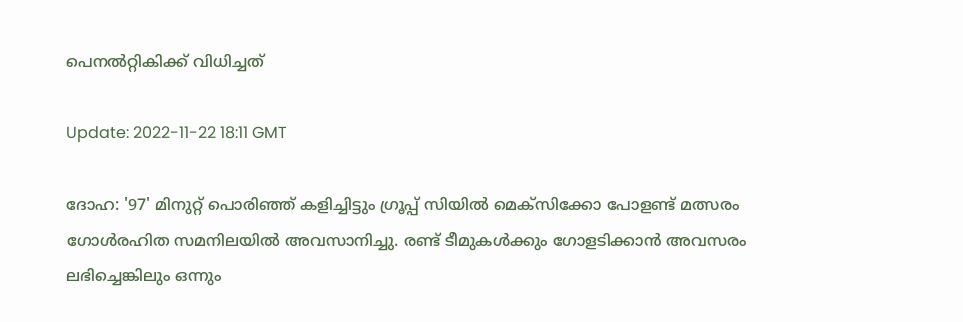പെനൽറ്റികിക്ക് വിധിച്ചത്

Update: 2022-11-22 18:11 GMT

ദോഹ: '97' മിനുറ്റ് പൊരിഞ്ഞ് കളിച്ചിട്ടും ഗ്രൂപ്പ് സിയിൽ മെക്‌സിക്കോ പോളണ്ട് മത്സരം ഗോൾരഹിത സമനിലയിൽ അവസാനിച്ചു. രണ്ട് ടീമുകൾക്കും ഗോളടിക്കാൻ അവസരം ലഭിച്ചെങ്കിലും ഒന്നും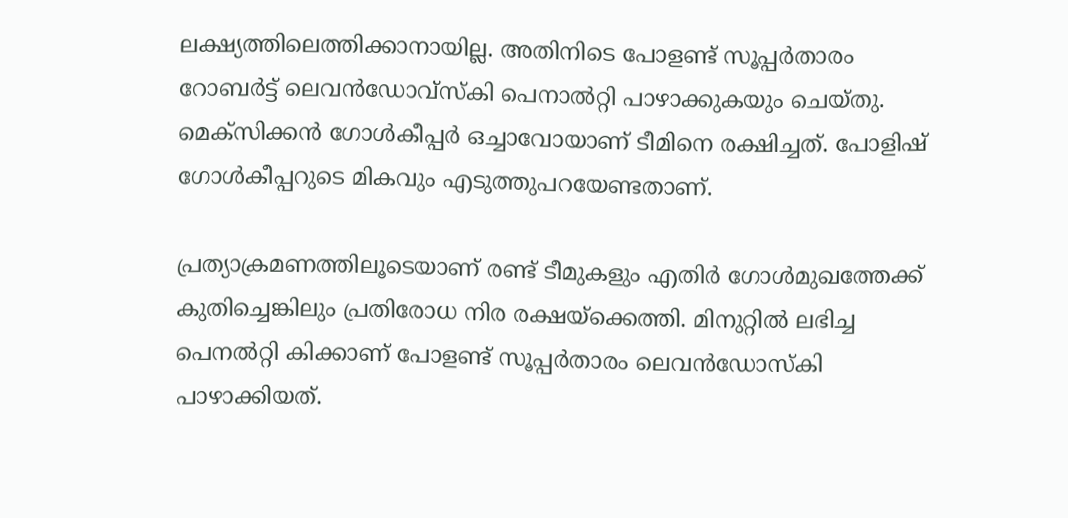ലക്ഷ്യത്തിലെത്തിക്കാനായില്ല. അതിനിടെ പോളണ്ട് സൂപ്പർതാരം റോബർട്ട് ലെവൻഡോവ്‌സ്‌കി പെനാൽറ്റി പാഴാക്കുകയും ചെയ്തു. മെക്‌സിക്കൻ ഗോൾകീപ്പർ ഒച്ചാവോയാണ് ടീമിനെ രക്ഷിച്ചത്. പോളിഷ് ഗോൾകീപ്പറുടെ മികവും എടുത്തുപറയേണ്ടതാണ്.

പ്രത്യാക്രമണത്തിലൂടെയാണ് രണ്ട് ടീമുകളും എതിര്‍ ഗോള്‍മുഖത്തേക്ക് കുതിച്ചെങ്കിലും പ്രതിരോധ നിര രക്ഷയ്‌ക്കെത്തി. മിനുറ്റിൽ ലഭിച്ച പെനൽറ്റി കിക്കാണ് പോളണ്ട് സൂപ്പർതാരം ലെവൻഡോസ്‌കി പാഴാക്കിയത്.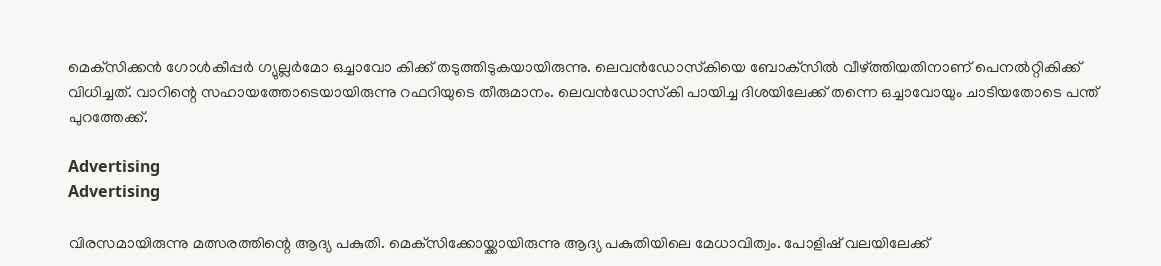മെക്‌സിക്കൻ ഗോൾകീപ്പർ ഗ്യുല്ലർമോ ഒച്ചാവോ കിക്ക് തടുത്തിടുകയായിരുന്നു. ലെവൻഡോസ്‌കിയെ ബോക്‌സിൽ വീഴ്ത്തിയതിനാണ് പെനൽറ്റികിക്ക് വിധിച്ചത്. വാറിന്റെ സഹായത്തോടെയായിരുന്നു റഫറിയുടെ തീരുമാനം. ലെവൻഡോസ്‌കി പായിച്ച ദിശയിലേക്ക് തന്നെ ഒച്ചാവോയും ചാടിയതോടെ പന്ത് പുറത്തേക്ക്.

Advertising
Advertising

വിരസമായിരുന്നു മത്സരത്തിന്റെ ആദ്യ പകുതി. മെക്‌സിക്കോയ്ക്കായിരുന്നു ആദ്യ പകുതിയിലെ മേധാവിത്വം. പോളിഷ് വലയിലേക്ക്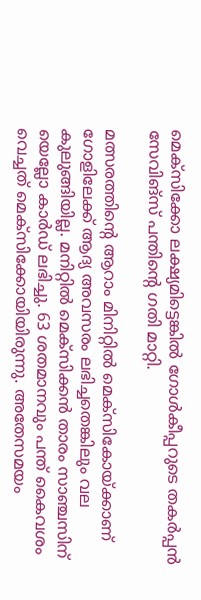മെക്‌സിക്കോ ലക്ഷ്യമിട്ടെങ്കിൽ ഗോൾകീപ്പറുടെ തകർപ്പൻ സേവിങ്‌സ് പന്തിന്റെ ഗതി മാറ്റി.

മത്സരത്തിന്റെ ആറാം മിനിറ്റില്‍ മെക്‌സികോയ്ക്കാണ് ഗോളിലേക്ക് ആദ്യ അവസരം ലഭിച്ചതെങ്കിലും വല കുലുങ്ങിയില്ല. മനിറ്റില്‍ മെക്‌സിക്കന്‍ താരം സാഞ്ചസിന് യെല്ലോ കാര്‍ഡ് ലഭിച്ചു. 63 ശതമാനവും പന്ത് കൈവശം വെച്ചത് മെക്‌സിക്കോയിയിരുന്നു. അതേസമയം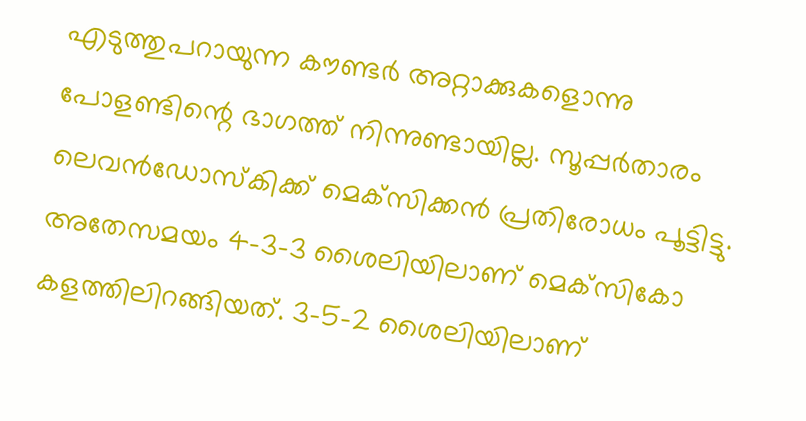എടുത്തുപറായുന്ന കൗണ്ടർ അറ്റാക്കുകളൊന്നു പോളണ്ടിന്റെ ഭാഗത്ത് നിന്നുണ്ടായില്ല. സൂപ്പർതാരം ലെവൻഡോസ്‌കിക്ക് മെക്‌സിക്കൻ പ്രതിരോധം പൂട്ടിട്ടു. അതേസമയം 4-3-3 ശൈലിയിലാണ് മെക്‌സികോ കളത്തിലിറങ്ങിയത്. 3-5-2 ശൈലിയിലാണ്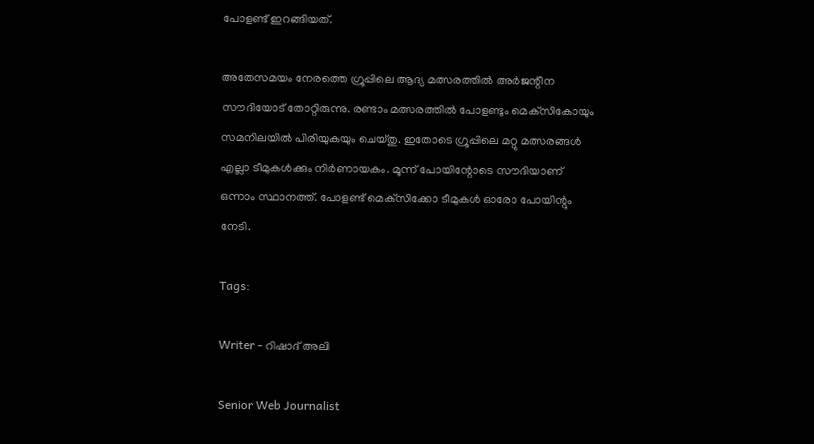പോളണ്ട് ഇറങ്ങിയത്.

അതേസമയം നേരത്തെ ഗ്രൂപ്പിലെ ആദ്യ മത്സരത്തില്‍ അര്‍ജന്റീന സൗദിയോട് തോറ്റിരുന്നു. രണ്ടാം മത്സരത്തില്‍ പോളണ്ടും മെക്‌സികോയും സമനിലയില്‍ പിരിയുകയും ചെയ്തു. ഇതോടെ ഗ്രൂപ്പിലെ മറ്റു മത്സരങ്ങള്‍ എല്ലാ ടീമുകള്‍ക്കും നിര്‍ണായകം. മൂന്ന് പോയിന്റോടെ സൗദിയാണ് ഒന്നാം സ്ഥാനത്ത്. പോളണ്ട് മെക്‌സിക്കോ ടീമുകൾ ഓരോ പോയിന്റും നേടി.

Tags:

Writer - റിഷാദ് അലി

Senior Web Journalist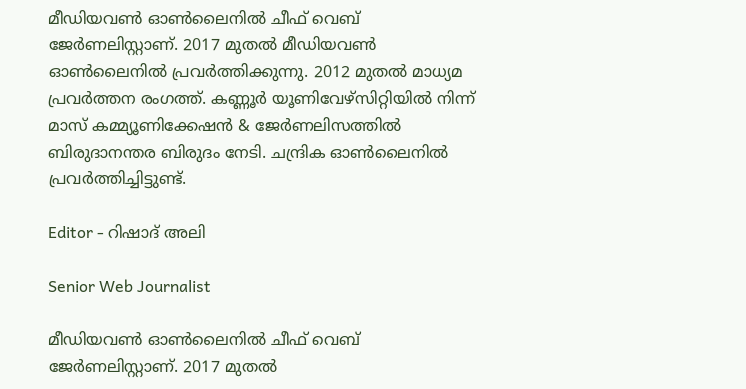മീഡിയവൺ ഓൺലൈനിൽ ചീഫ് വെബ് ജേർണലിസ്റ്റാണ്. 2017 മുതൽ മീഡിയവൺ ഓൺലൈനിൽ പ്രവർത്തിക്കുന്നു. 2012 മുതൽ മാധ്യമ പ്രവർത്തന രംഗത്ത്. കണ്ണൂര്‍ യൂണിവേഴ്‌സിറ്റിയിൽ നിന്ന് മാസ് കമ്മ്യൂണിക്കേഷന്‍ & ജേര്‍ണലിസത്തില്‍ ബിരുദാനന്തര ബിരുദം നേടി. ചന്ദ്രിക ഓണ്‍ലൈനില്‍ പ്രവര്‍ത്തിച്ചിട്ടുണ്ട്.

Editor - റിഷാദ് അലി

Senior Web Journalist

മീഡിയവൺ ഓൺലൈനിൽ ചീഫ് വെബ് ജേർണലിസ്റ്റാണ്. 2017 മുതൽ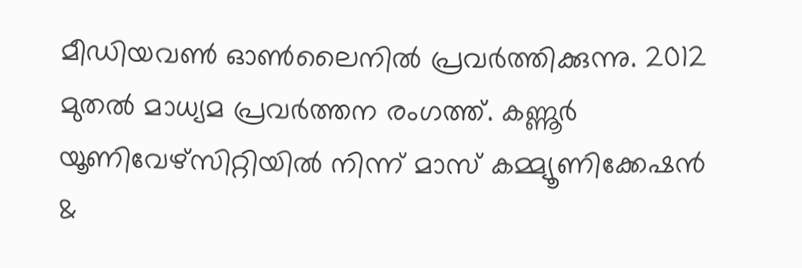മീഡിയവൺ ഓൺലൈനിൽ പ്രവർത്തിക്കുന്നു. 2012 മുതൽ മാധ്യമ പ്രവർത്തന രംഗത്ത്. കണ്ണൂര്‍ യൂണിവേഴ്‌സിറ്റിയിൽ നിന്ന് മാസ് കമ്മ്യൂണിക്കേഷന്‍ &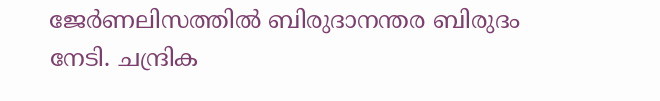ജേര്‍ണലിസത്തില്‍ ബിരുദാനന്തര ബിരുദം നേടി. ചന്ദ്രിക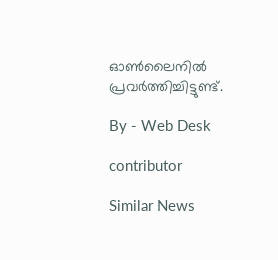ഓണ്‍ലൈനില്‍ പ്രവര്‍ത്തിച്ചിട്ടുണ്ട്.

By - Web Desk

contributor

Similar News